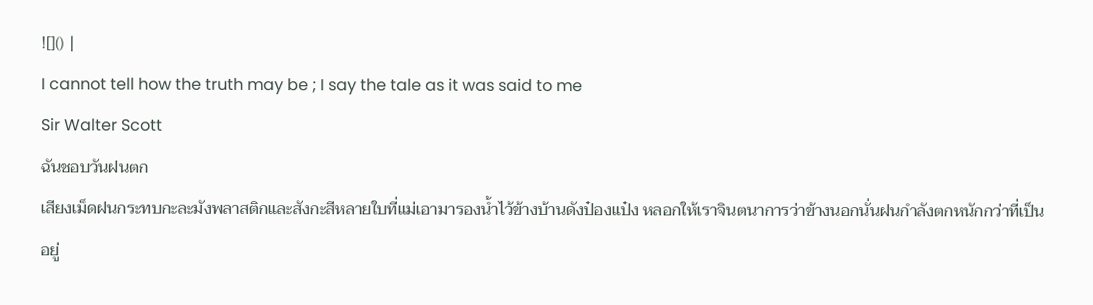![]() |
I cannot tell how the truth may be ; I say the tale as it was said to me
Sir Walter Scott
ฉันชอบวันฝนตก
เสียงเม็ดฝนกระทบกะละมังพลาสติกและสังกะสีหลายใบที่แม่เอามารองน้ำไว้ข้างบ้านดังป๋องแป๋ง หลอกให้เราจินตนาการว่าข้างนอกนั่นฝนกำลังตกหนักกว่าที่เป็นอยู่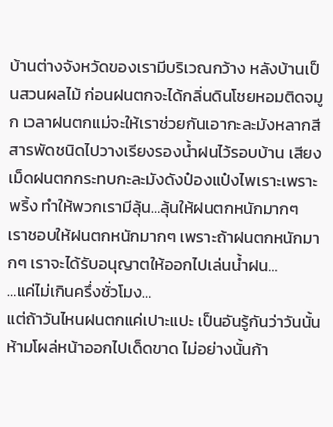บ้านต่างจังหวัดของเรามีบริเวณกว้าง หลังบ้านเป็นสวนผลไม้ ก่อนฝนตกจะได้กลิ่นดินโชยหอมติดจมูก เวลาฝนตกแม่จะให้เราช่วยกันเอากะละมังหลากสีสารพัดชนิดไปวางเรียงรองน้ำฝนไว้รอบบ้าน เสียงเม็ดฝนตกกระทบกะละมังดังป๋องแป๋งไพเราะเพราะพริ้ง ทำให้พวกเรามีลุ้น…ลุ้นให้ฝนตกหนักมากๆ
เราชอบให้ฝนตกหนักมากๆ เพราะถ้าฝนตกหนักมากๆ เราจะได้รับอนุญาตให้ออกไปเล่นน้ำฝน…
…แค่ไม่เกินครึ่งชั่วโมง…
แต่ถ้าวันไหนฝนตกแค่เปาะแปะ เป็นอันรู้กันว่าวันนั้นห้ามโผล่หน้าออกไปเด็ดขาด ไม่อย่างนั้นก้า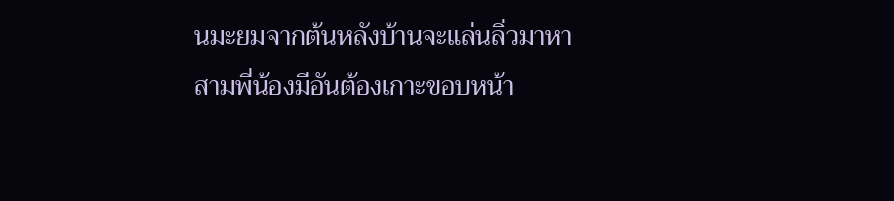นมะยมจากต้นหลังบ้านจะแล่นลิ่วมาหา สามพี่น้องมีอันต้องเกาะขอบหน้า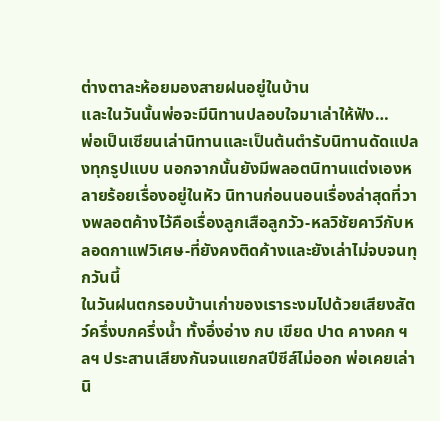ต่างตาละห้อยมองสายฝนอยู่ในบ้าน
และในวันนั้นพ่อจะมีนิทานปลอบใจมาเล่าให้ฟัง…
พ่อเป็นเซียนเล่านิทานและเป็นต้นตำรับนิทานดัดแปลงทุกรูปแบบ นอกจากนั้นยังมีพลอตนิทานแต่งเองหลายร้อยเรื่องอยู่ในหัว นิทานก่อนนอนเรื่องล่าสุดที่วางพลอตค้างไว้คือเรื่องลูกเสือลูกวัว-หลวิชัยคาวีกับหลอดกาแฟวิเศษ-ที่ยังคงติดค้างและยังเล่าไม่จบจนทุกวันนี้
ในวันฝนตกรอบบ้านเก่าของเราระงมไปด้วยเสียงสัตว์ครึ่งบกครึ่งน้ำ ทั้งอึ่งอ่าง กบ เขียด ปาด คางคก ฯลฯ ประสานเสียงกันจนแยกสปีซีส์ไม่ออก พ่อเคยเล่านิ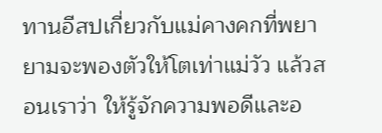ทานอีสปเกี่ยวกับแม่คางคกที่พยายามจะพองตัวให้โตเท่าแม่วัว แล้วสอนเราว่า ให้รู้จักความพอดีและอ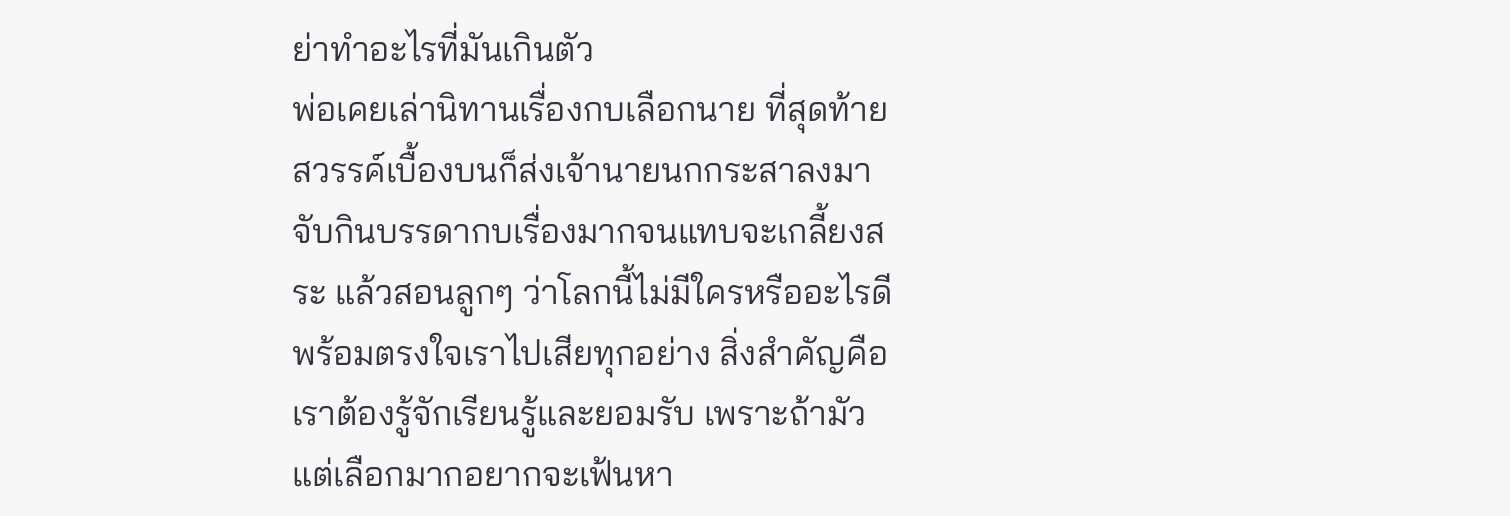ย่าทำอะไรที่มันเกินตัว
พ่อเคยเล่านิทานเรื่องกบเลือกนาย ที่สุดท้ายสวรรค์เบื้องบนก็ส่งเจ้านายนกกระสาลงมาจับกินบรรดากบเรื่องมากจนแทบจะเกลี้ยงสระ แล้วสอนลูกๆ ว่าโลกนี้ไม่มีใครหรืออะไรดีพร้อมตรงใจเราไปเสียทุกอย่าง สิ่งสำคัญคือเราต้องรู้จักเรียนรู้และยอมรับ เพราะถ้ามัวแต่เลือกมากอยากจะเฟ้นหา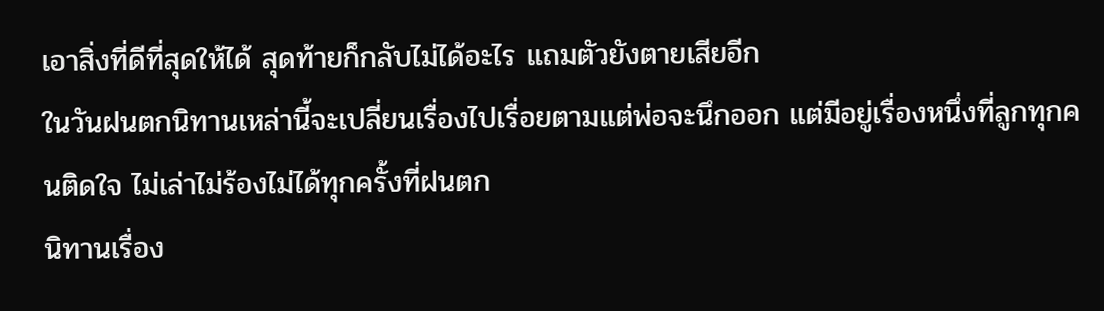เอาสิ่งที่ดีที่สุดให้ได้ สุดท้ายก็กลับไม่ได้อะไร แถมตัวยังตายเสียอีก
ในวันฝนตกนิทานเหล่านี้จะเปลี่ยนเรื่องไปเรื่อยตามแต่พ่อจะนึกออก แต่มีอยู่เรื่องหนึ่งที่ลูกทุกคนติดใจ ไม่เล่าไม่ร้องไม่ได้ทุกครั้งที่ฝนตก
นิทานเรื่อง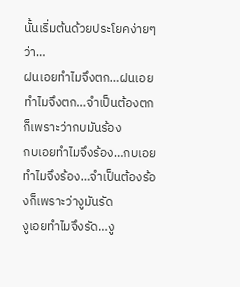นั้นเริ่มต้นด้วยประโยคง่ายๆ ว่า…
ฝนเอยทำไมจึงตก…ฝนเอยทำไมจึงตก…จำเป็นต้องตกก็เพราะว่ากบมันร้อง
กบเอยทำไมจึงร้อง…กบเอยทำไมจึงร้อง…จำเป็นต้องร้องก็เพราะว่างูมันรัด
งูเอยทำไมจึงรัด…งู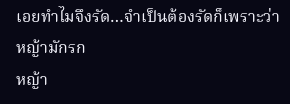เอยทำไมจึงรัด…จำเป็นต้องรัดก็เพราะว่าหญ้ามักรก
หญ้า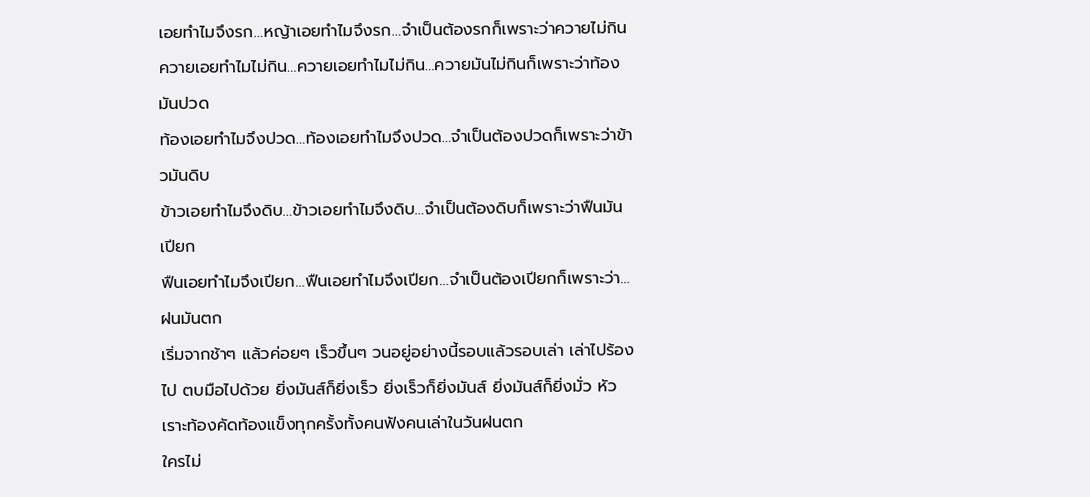เอยทำไมจึงรก…หญ้าเอยทำไมจึงรก…จำเป็นต้องรกก็เพราะว่าควายไม่กิน
ควายเอยทำไมไม่กิน…ควายเอยทำไมไม่กิน…ควายมันไม่กินก็เพราะว่าท้องมันปวด
ท้องเอยทำไมจึงปวด…ท้องเอยทำไมจึงปวด…จำเป็นต้องปวดก็เพราะว่าข้าวมันดิบ
ข้าวเอยทำไมจึงดิบ…ข้าวเอยทำไมจึงดิบ…จำเป็นต้องดิบก็เพราะว่าฟืนมันเปียก
ฟืนเอยทำไมจึงเปียก…ฟืนเอยทำไมจึงเปียก…จำเป็นต้องเปียกก็เพราะว่า…ฝนมันตก
เริ่มจากช้าๆ แล้วค่อยๆ เร็วขึ้นๆ วนอยู่อย่างนี้รอบแล้วรอบเล่า เล่าไปร้องไป ตบมือไปด้วย ยิ่งมันส์ก็ยิ่งเร็ว ยิ่งเร็วก็ยิ่งมันส์ ยิ่งมันส์ก็ยิ่งมั่ว หัวเราะท้องคัดท้องแข็งทุกครั้งทั้งคนฟังคนเล่าในวันฝนตก
ใครไม่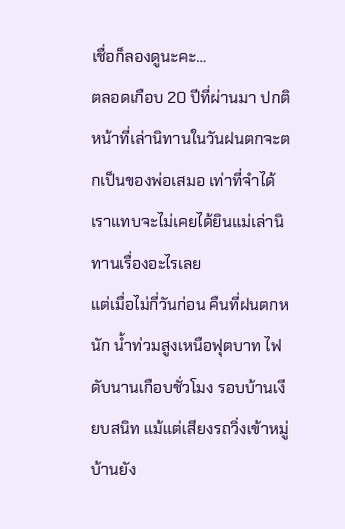เชื่อก็ลองดูนะคะ…
ตลอดเกือบ 20 ปีที่ผ่านมา ปกติหน้าที่เล่านิทานในวันฝนตกจะตกเป็นของพ่อเสมอ เท่าที่จำได้เราแทบจะไม่เคยได้ยินแม่เล่านิทานเรื่องอะไรเลย
แต่เมื่อไม่กี่วันก่อน คืนที่ฝนตกหนัก น้ำท่วมสูงเหนือฟุตบาท ไฟดับนานเกือบชั่วโมง รอบบ้านเงียบสนิท แม้แต่เสียงรถวิ่งเข้าหมู่บ้านยัง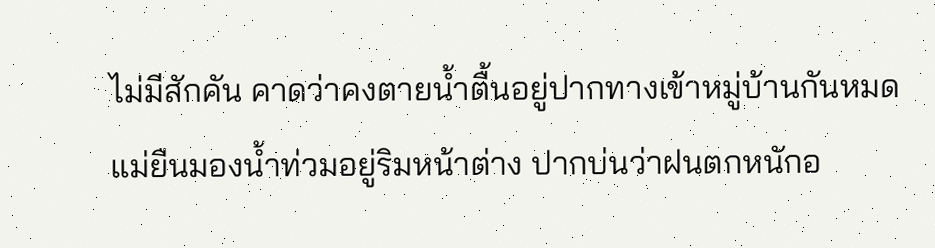ไม่มีสักคัน คาดว่าคงตายน้ำตื้นอยู่ปากทางเข้าหมู่บ้านกันหมด
แม่ยืนมองน้ำท่วมอยู่ริมหน้าต่าง ปากบ่นว่าฝนตกหนักอ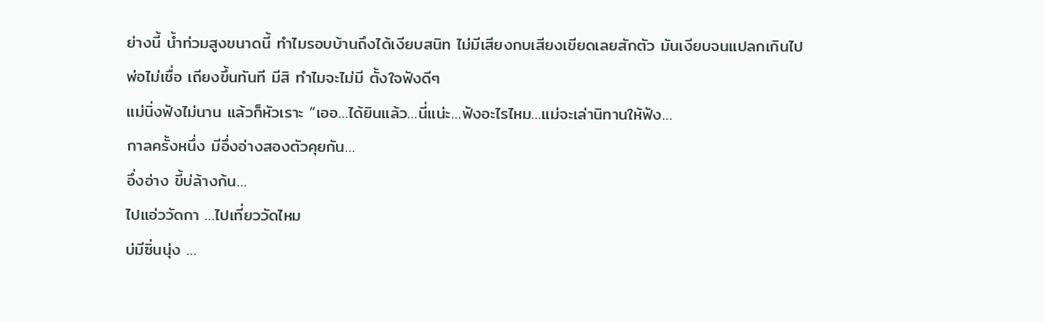ย่างนี้ น้ำท่วมสูงขนาดนี้ ทำไมรอบบ้านถึงได้เงียบสนิท ไม่มีเสียงกบเสียงเขียดเลยสักตัว มันเงียบจนแปลกเกินไป
พ่อไม่เชื่อ เถียงขึ้นทันที มีสิ ทำไมจะไม่มี ตั้งใจฟังดีๆ
แม่นิ่งฟังไม่นาน แล้วก็หัวเราะ “เออ…ได้ยินแล้ว…นี่แน่ะ…ฟังอะไรไหม…แม่จะเล่านิทานให้ฟัง…
กาลครั้งหนึ่ง มีอึ่งอ่างสองตัวคุยกัน…
อึ่งอ่าง ขี้บ่ล้างก้น…
ไปแอ่ววัดกา …ไปเที่ยววัดไหม
บ่มีซิ่นนุ่ง …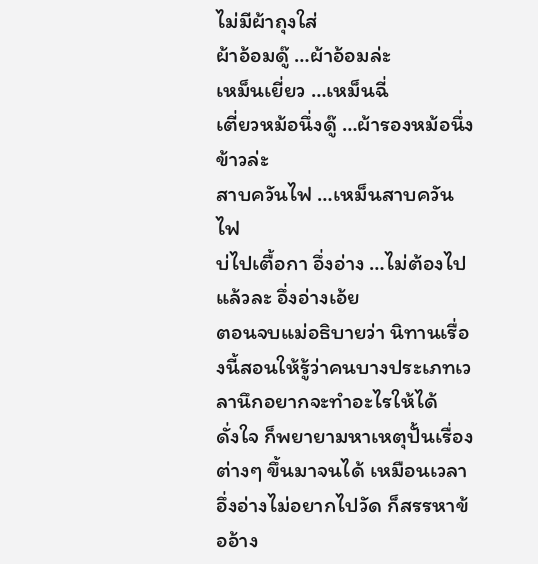ไม่มีผ้าถุงใส่
ผ้าอ้อมดู๊ …ผ้าอ้อมล่ะ
เหม็นเยี่ยว …เหม็นฉี่
เตี่ยวหม้อนึ่งดู๊ …ผ้ารองหม้อนึ่งข้าวล่ะ
สาบควันไฟ …เหม็นสาบควันไฟ
บ่ไปเตื้อกา อึ่งอ่าง …ไม่ต้องไปแล้วละ อึ่งอ่างเอ้ย
ตอนจบแม่อธิบายว่า นิทานเรื่องนี้สอนให้รู้ว่าคนบางประเภทเวลานึกอยากจะทำอะไรให้ได้
ดั่งใจ ก็พยายามหาเหตุปั้นเรื่องต่างๆ ขึ้นมาจนได้ เหมือนเวลาอึ่งอ่างไม่อยากไปวัด ก็สรรหาข้ออ้าง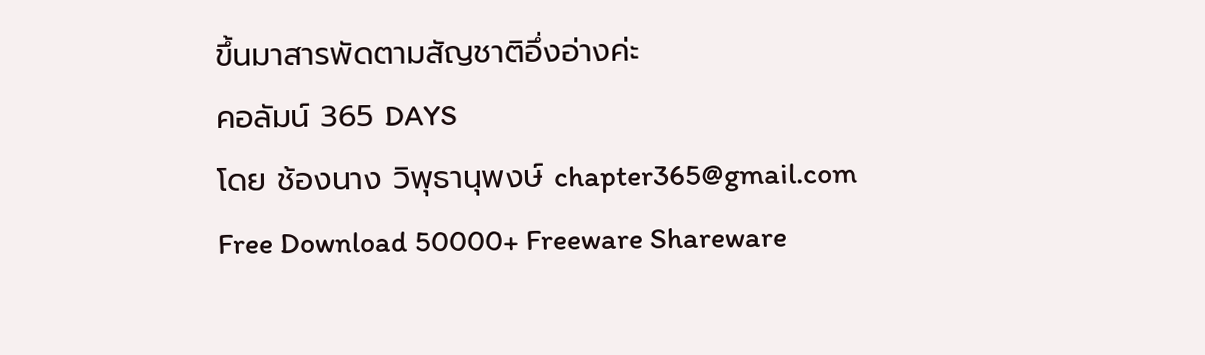ขึ้นมาสารพัดตามสัญชาติอึ่งอ่างค่ะ
คอลัมน์ 365 DAYS
โดย ช้องนาง วิพุธานุพงษ์ chapter365@gmail.com
Free Download 50000+ Freeware Shareware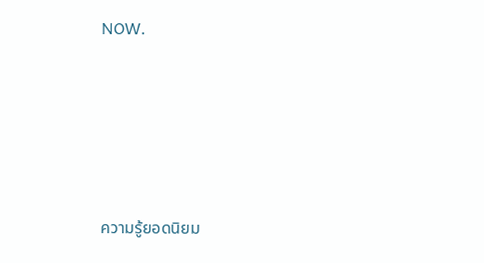NOW.








ความรู้ยอดนิยม